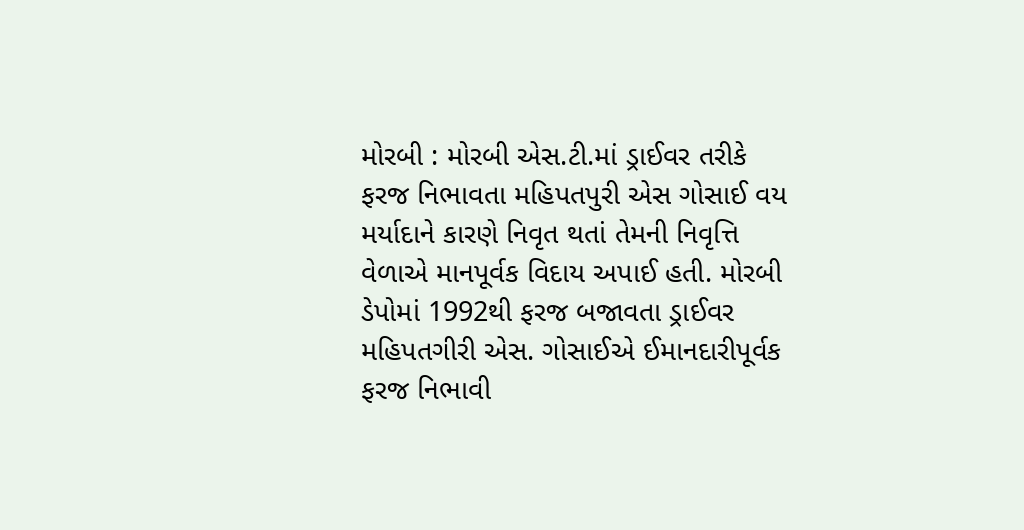મોરબી : મોરબી એસ.ટી.માં ડ્રાઈવર તરીકે ફરજ નિભાવતા મહિપતપુરી એસ ગોસાઈ વય મર્યાદાને કારણે નિવૃત થતાં તેમની નિવૃત્તિ વેળાએ માનપૂર્વક વિદાય અપાઈ હતી. મોરબી ડેપોમાં 1992થી ફરજ બજાવતા ડ્રાઈવર મહિપતગીરી એસ. ગોસાઈએ ઈમાનદારીપૂર્વક ફરજ નિભાવી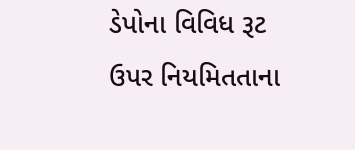ડેપોના વિવિધ રૂટ ઉપર નિયમિતતાના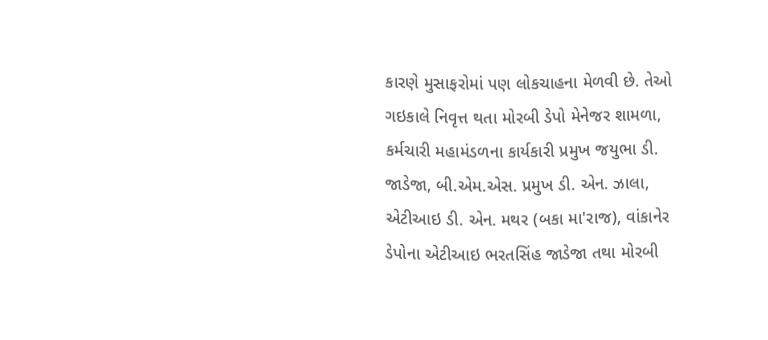કારણે મુસાફરોમાં પણ લોકચાહના મેળવી છે. તેઓ ગઇકાલે નિવૃત્ત થતા મોરબી ડેપો મેનેજર શામળા, કર્મચારી મહામંડળના કાર્યકારી પ્રમુખ જયુભા ડી. જાડેજા, બી.એમ.એસ. પ્રમુખ ડી. એન. ઝાલા, એટીઆઇ ડી. એન. મથર (બકા મા'રાજ), વાંકાનેર ડેપોના એટીઆઇ ભરતસિંહ જાડેજા તથા મોરબી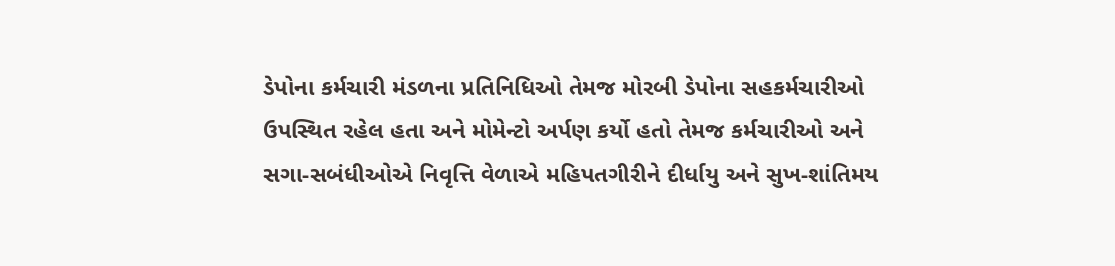ડેપોના કર્મચારી મંડળના પ્રતિનિધિઓ તેમજ મોરબી ડેપોના સહકર્મચારીઓ ઉપસ્થિત રહેલ હતા અને મોમેન્ટો અર્પણ કર્યો હતો તેમજ કર્મચારીઓ અને સગા-સબંધીઓએ નિવૃત્તિ વેળાએ મહિપતગીરીને દીર્ધાયુ અને સુખ-શાંતિમય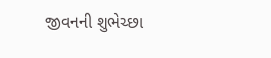જીવનની શુભેચ્છા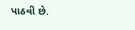પાઠવી છે.